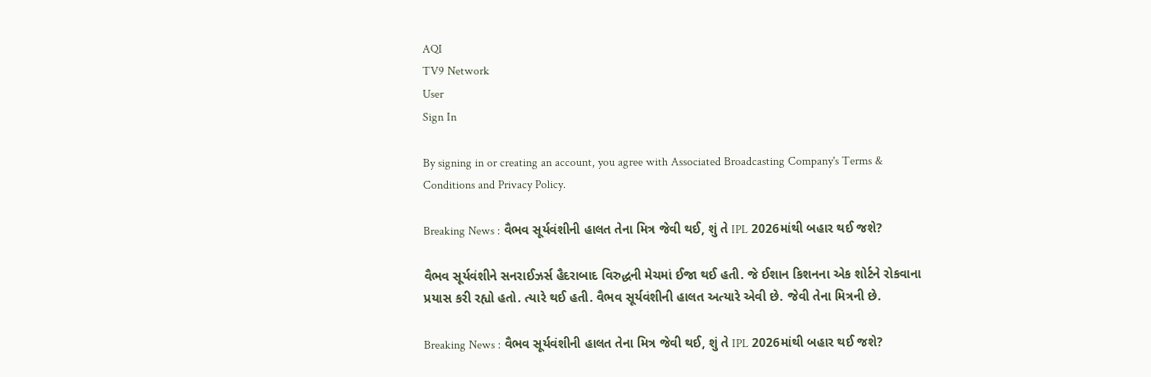AQI
TV9 Network
User
Sign In

By signing in or creating an account, you agree with Associated Broadcasting Company's Terms & Conditions and Privacy Policy.

Breaking News : વૈભવ સૂર્યવંશીની હાલત તેના મિત્ર જેવી થઈ, શું તે IPL 2026માંથી બહાર થઈ જશે?

વૈભવ સૂર્યવંશીને સનરાઈઝર્સ હૈદરાબાદ વિરુદ્ધની મેચમાં ઈજા થઈ હતી. જે ઈશાન કિશનના એક શોર્ટને રોકવાના પ્રયાસ કરી રહ્યો હતો. ત્યારે થઈ હતી. વૈભવ સૂર્યવંશીની હાલત અત્યારે એવી છે. જેવી તેના મિત્રની છે.

Breaking News : વૈભવ સૂર્યવંશીની હાલત તેના મિત્ર જેવી થઈ, શું તે IPL 2026માંથી બહાર થઈ જશે?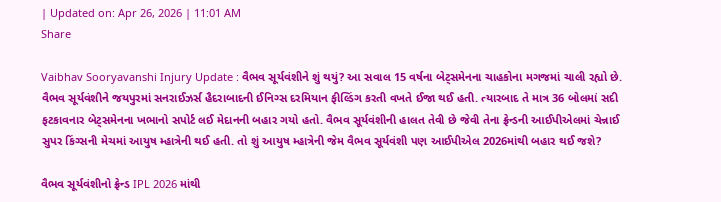| Updated on: Apr 26, 2026 | 11:01 AM
Share

Vaibhav Sooryavanshi Injury Update : વૈભવ સૂર્યવંશીને શું થયું? આ સવાલ 15 વર્ષના બેટ્સમેનના ચાહકોના મગજમાં ચાલી રહ્યો છે. વૈભવ સૂર્યવંશીને જયપુરમાં સનરાઈઝર્સ હૈદરાબાદની ઈનિગ્સ દરમિયાન ફીલ્ડિંગ કરતી વખતે ઈજા થઈ હતી. ત્યારબાદ તે માત્ર 36 બોલમાં સદી ફટકાવનાર બેટ્સમેનના ખભાનો સપોર્ટ લઈ મેદાનની બહાર ગયો હતો. વૈભવ સૂર્યવંશીની હાલત તેવી છે જેવી તેના ફ્રેન્ડની આઈપીએલમાં ચેન્નાઈ સુપર કિંગ્સની મેચમાં આયુષ મ્હાત્રેની થઈ હતી. તો શું આયુષ મ્હાત્રેની જેમ વૈભવ સૂર્યવંશી પણ આઈપીએલ 2026માંથી બહાર થઈ જશે?

વૈભવ સૂર્યવંશીનો ફ્રેન્ડ IPL 2026 માંથી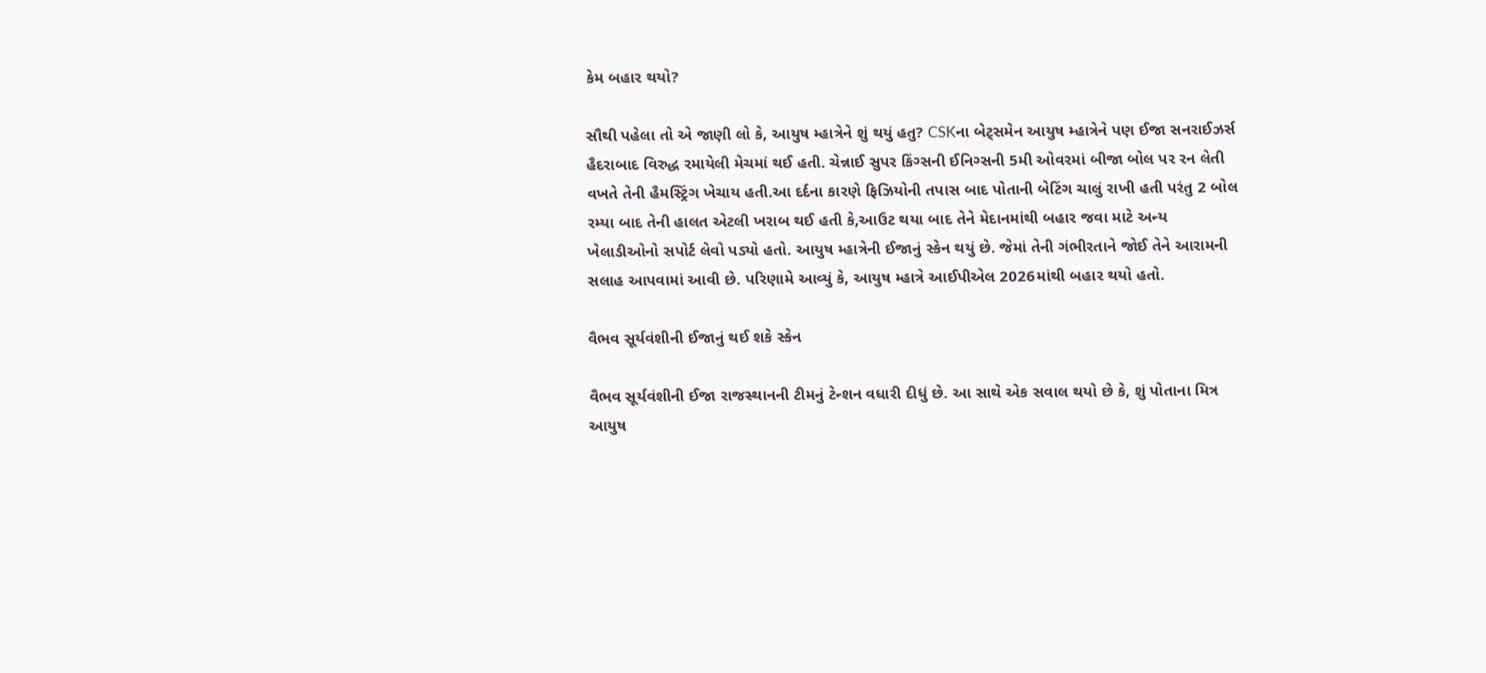કેમ બહાર થયો?

સૌથી પહેલા તો એ જાણી લો કે, આયુષ મ્હાત્રેને શું થયું હતુ? CSKના બેટ્સમેન આયુષ મ્હાત્રેને પણ ઈજા સનરાઈઝર્સ હૈદરાબાદ વિરુદ્ધ રમાયેલી મેચમાં થઈ હતી. ચેન્નાઈ સુપર કિંગ્સની ઈનિગ્સની 5મી ઓવરમાં બીજા બોલ પર રન લેતી વખતે તેની હૈમસ્ટ્રિંગ ખેચાય હતી.આ દર્દના કારણે ફિઝિયોની તપાસ બાદ પોતાની બેટિંગ ચાલું રાખી હતી પરંતુ 2 બોલ રમ્યા બાદ તેની હાલત એટલી ખરાબ થઈ હતી કે,આઉટ થયા બાદ તેને મેદાનમાંથી બહાર જવા માટે અન્ય ખેલાડીઓનો સપોર્ટ લેવો પડ્યો હતો. આયુષ મ્હાત્રેની ઈજાનું સ્કેન થયું છે. જેમાં તેની ગંભીરતાને જોઈ તેને આરામની સલાહ આપવામાં આવી છે. પરિણામે આવ્યું કે, આયુષ મ્હાત્રે આઈપીએલ 2026માંથી બહાર થયો હતો.

વૈભવ સૂર્યવંશીની ઈજાનું થઈ શકે સ્કેન

વૈભવ સૂર્યવંશીની ઈજા રાજસ્થાનની ટીમનું ટેન્શન વધારી દીધું છે. આ સાથે એક સવાલ થયો છે કે, શું પોતાના મિત્ર આયુષ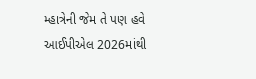મ્હાત્રેની જેમ તે પણ હવે આઈપીએલ 2026માંથી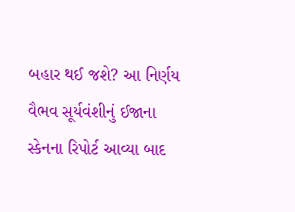બહાર થઈ જશે? આ નિર્ણય વૈભવ સૂર્યવંશીનું ઈજાના સ્કેનના રિપોર્ટ આવ્યા બાદ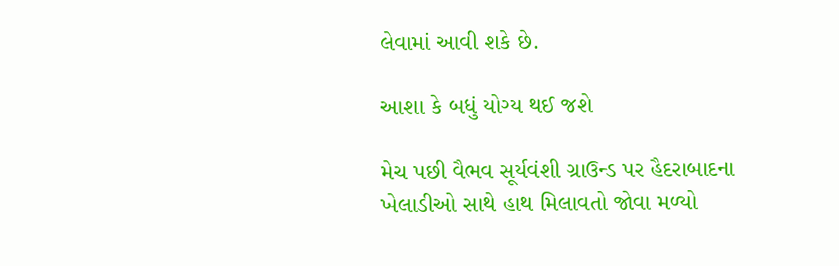લેવામાં આવી શકે છે.

આશા કે બધું યોગ્ય થઈ જશે

મેચ પછી વૈભવ સૂર્યવંશી ગ્રાઉન્ડ પર હૈદરાબાદના ખેલાડીઓ સાથે હાથ મિલાવતો જોવા મળ્યો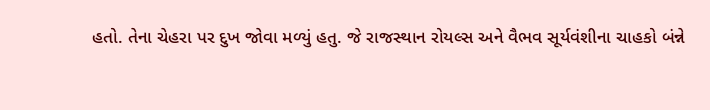હતો. તેના ચેહરા પર દુખ જોવા મળ્યું હતુ. જે રાજસ્થાન રોયલ્સ અને વૈભવ સૂર્યવંશીના ચાહકો બંન્ને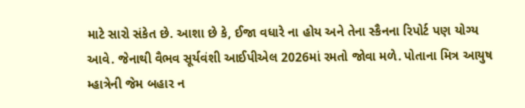માટે સારો સંકેત છે. આશા છે કે, ઈજા વધારે ના હોય અને તેના સ્કૈનના રિપોર્ટ પણ યોગ્ય આવે. જેનાથી વૈભવ સૂર્યવંશી આઈપીએલ 2026માં રમતો જોવા મળે. પોતાના મિત્ર આયુષ મ્હાત્રેની જેમ બહાર ન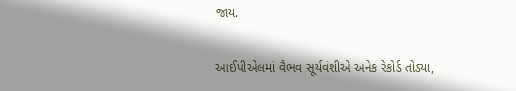જાય.

આઈપીએલમાં વૈભવ સૂર્યવંશીએ અનેક રેકોર્ડ તોડ્યા,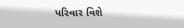પરિવાર વિશે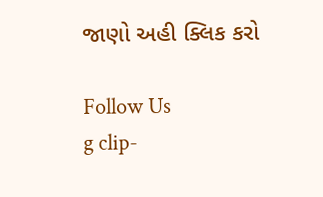જાણો અહી ક્લિક કરો

Follow Us
g clip-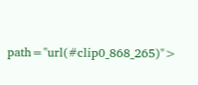path="url(#clip0_868_265)">